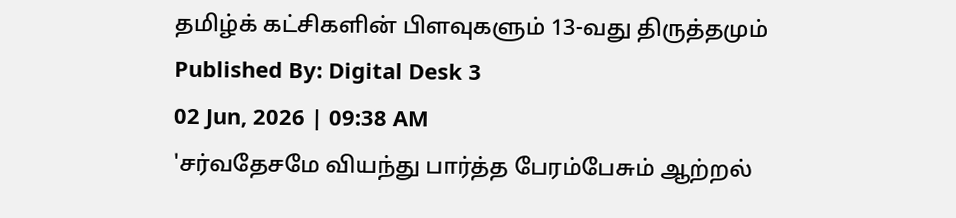தமிழ்க் கட்சிகளின் பிளவுகளும் 13-வது திருத்தமும்
Published By: Digital Desk 3
02 Jun, 2026 | 09:38 AM
'சர்வதேசமே வியந்து பார்த்த பேரம்பேசும் ஆற்றல்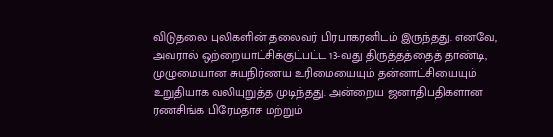விடுதலை புலிகளின் தலைவர் பிரபாகரனிடம் இருந்தது. எனவே, அவரால் ஒற்றையாட்சிக்குட்பட்ட 13-வது திருத்தத்தைத் தாண்டி, முழுமையான சுயநிர்ணய உரிமையையும் தன்னாட்சியையும் உறுதியாக வலியுறுத்த முடிந்தது. அன்றைய ஜனாதிபதிகளான ரணசிங்க பிரேமதாச மற்றும்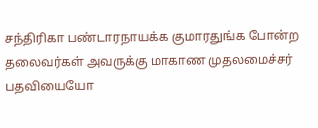சந்திரிகா பண்டாரநாயக்க குமாரதுங்க போன்ற தலைவர்கள் அவருக்கு மாகாண முதலமைச்சர் பதவியையோ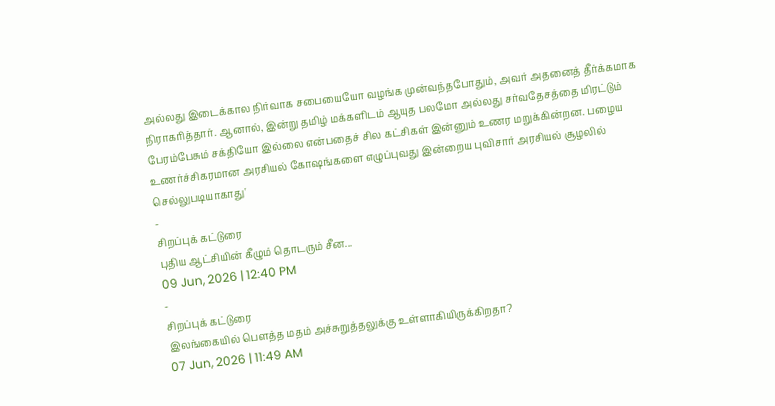அல்லது இடைக்கால நிர்வாக சபையையோ வழங்க முன்வந்தபோதும், அவர் அதனைத் தீர்க்கமாக நிராகரித்தார். ஆனால், இன்று தமிழ் மக்களிடம் ஆயுத பலமோ அல்லது சர்வதேசத்தை மிரட்டும் பேரம்பேசும் சக்தியோ இல்லை என்பதைச் சில கட்சிகள் இன்னும் உணர மறுக்கின்றன. பழைய உணர்ச்சிகரமான அரசியல் கோஷங்களை எழுப்புவது இன்றைய புவிசார் அரசியல் சூழலில் செல்லுபடியாகாது'
-
சிறப்புக் கட்டுரை
புதிய ஆட்சியின் கீழும் தொடரும் சீன...
09 Jun, 2026 | 12:40 PM
-
சிறப்புக் கட்டுரை
இலங்கையில் பௌத்த மதம் அச்சுறுத்தலுக்கு உள்ளாகியிருக்கிறதா?
07 Jun, 2026 | 11:49 AM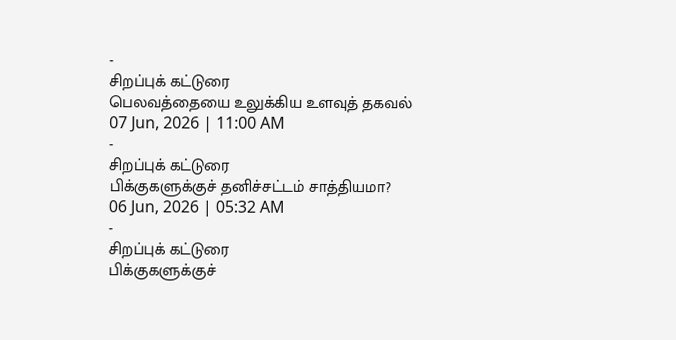-
சிறப்புக் கட்டுரை
பெலவத்தையை உலுக்கிய உளவுத் தகவல்
07 Jun, 2026 | 11:00 AM
-
சிறப்புக் கட்டுரை
பிக்குகளுக்குச் தனிச்சட்டம் சாத்தியமா?
06 Jun, 2026 | 05:32 AM
-
சிறப்புக் கட்டுரை
பிக்குகளுக்குச்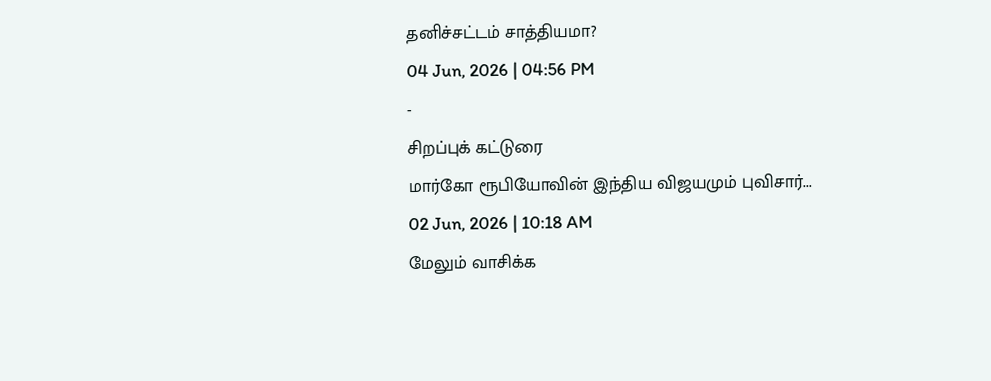தனிச்சட்டம் சாத்தியமா?
04 Jun, 2026 | 04:56 PM
-
சிறப்புக் கட்டுரை
மார்கோ ரூபியோவின் இந்திய விஜயமும் புவிசார்...
02 Jun, 2026 | 10:18 AM
மேலும் வாசிக்க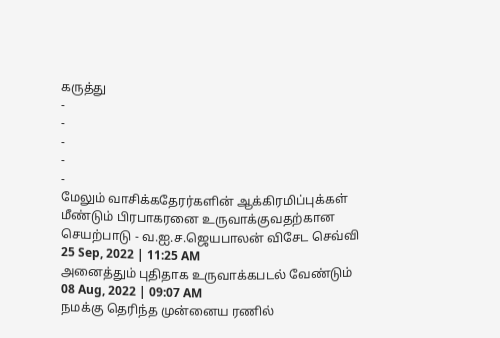கருத்து
-
-
-
-
-
மேலும் வாசிக்கதேரர்களின் ஆக்கிரமிப்புக்கள் மீண்டும் பிரபாகரனை உருவாக்குவதற்கான செயற்பாடு - வ.ஐ.ச.ஜெயபாலன் விசேட செவ்வி
25 Sep, 2022 | 11:25 AM
அனைத்தும் புதிதாக உருவாக்கபடல் வேண்டும்
08 Aug, 2022 | 09:07 AM
நமக்கு தெரிந்த முன்னைய ரணில்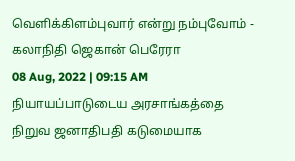வெளிக்கிளம்புவார் என்று நம்புவோம் - கலாநிதி ஜெகான் பெரேரா
08 Aug, 2022 | 09:15 AM
நியாயப்பாடுடைய அரசாங்கத்தை நிறுவ ஜனாதிபதி கடுமையாக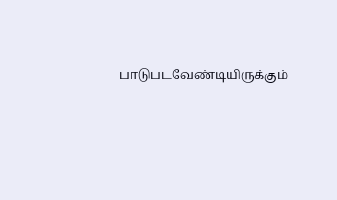பாடுபடவேண்டியிருக்கும்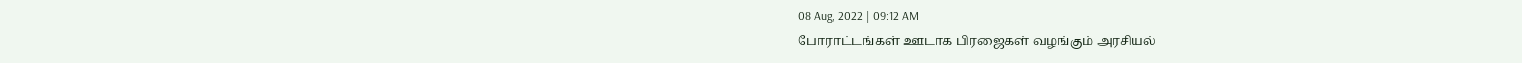08 Aug, 2022 | 09:12 AM
போராட்டங்கள் ஊடாக பிரஜைகள் வழங்கும் அரசியல்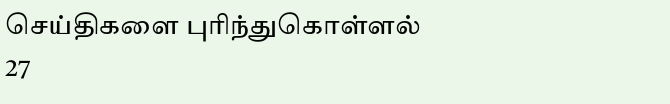செய்திகளை புரிந்துகொள்ளல்
27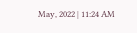May, 2022 | 11:24 AM